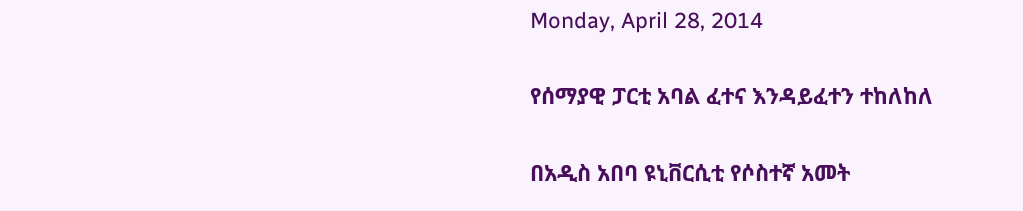Monday, April 28, 2014

የሰማያዊ ፓርቲ አባል ፈተና እንዳይፈተን ተከለከለ

በአዲስ አበባ ዩኒቨርሲቲ የሶስተኛ አመት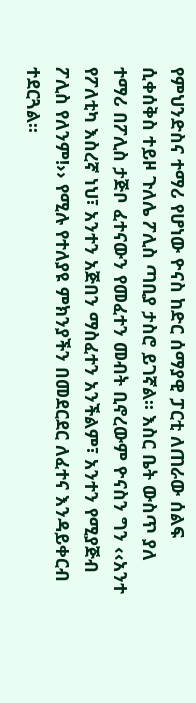የምህንድስና ተማሪ የሆነው ዮናስ ከድር ሰማያዊ ፓርቲ ለጠራው ሰልፍ ሲቀሰቅስ ተይዞ ጉለሌ ፖሊስ ጣቢያ ታስሮ ይገኛል፡፡ እስር ቤት ውስጥ ያለ ተማሪ በፖሊስ ታጅቦ ፈተናውን የመፈተን መብት ቢኖረውም ዮናስን ግን ‹‹አንተ የፖለቲካ እስረኛ ነህ፣ አንተን አጅበን ማስፈተን አንችልም፣ አንተን የሚያጅብ ፖሊስ የለንም!›› የሚሉ የተለያዩ ምክንያችን በመደርደር ለፈተና እንዳይቀርብ ተደርጓል፡፡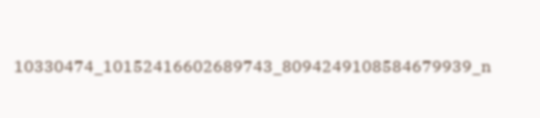10330474_10152416602689743_8094249108584679939_n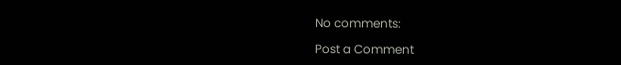No comments:

Post a Comment